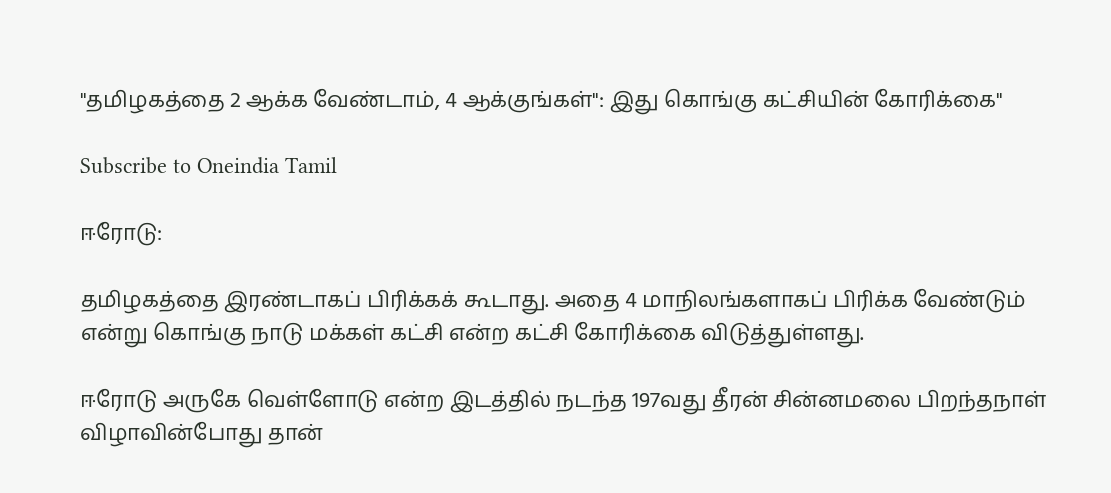"தமிழகத்தை 2 ஆக்க வேண்டாம், 4 ஆக்குங்கள்": இது கொங்கு கட்சியின் கோரிக்கை"

Subscribe to Oneindia Tamil

ஈரோடு:

தமிழகத்தை இரண்டாகப் பிரிக்கக் கூடாது. அதை 4 மாநிலங்களாகப் பிரிக்க வேண்டும் என்று கொங்கு நாடு மக்கள் கட்சி என்ற கட்சி கோரிக்கை விடுத்துள்ளது.

ஈரோடு அருகே வெள்ளோடு என்ற இடத்தில் நடந்த 197வது தீரன் சின்னமலை பிறந்தநாள் விழாவின்போது தான்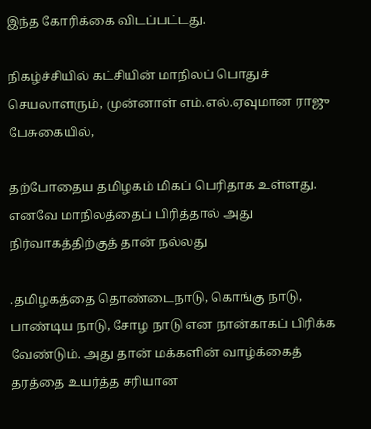இந்த கோரிக்கை விடப்பட்டது.

நிகழ்ச்சியில் கட்சியின் மாநிலப் பொதுச் செயலாளரும், முன்னாள் எம்.எல்.ஏவுமான ராஜு பேசுகையில்,

தற்போதைய தமிழகம் மிகப் பெரிதாக உள்ளது. எனவே மாநிலத்தைப் பிரித்தால் அது நிர்வாகத்திற்குத் தான் நல்லது

.தமிழகத்தை தொண்டைநாடு, கொங்கு நாடு, பாண்டிய நாடு, சோழ நாடு என நான்காகப் பிரிக்க வேண்டும். அது தான் மக்களின் வாழ்க்கைத் தரத்தை உயர்த்த சரியான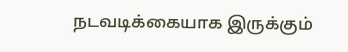நடவடிக்கையாக இருக்கும்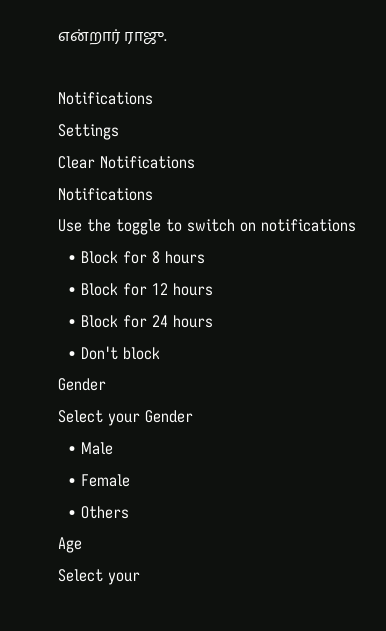என்றார் ராஜு.

Notifications
Settings
Clear Notifications
Notifications
Use the toggle to switch on notifications
  • Block for 8 hours
  • Block for 12 hours
  • Block for 24 hours
  • Don't block
Gender
Select your Gender
  • Male
  • Female
  • Others
Age
Select your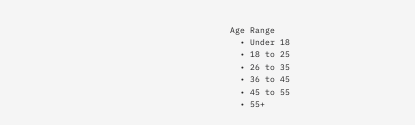Age Range
  • Under 18
  • 18 to 25
  • 26 to 35
  • 36 to 45
  • 45 to 55
  • 55+